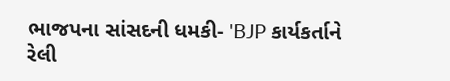ભાજપના સાંસદની ધમકી- 'BJP કાર્યકર્તાને રેલી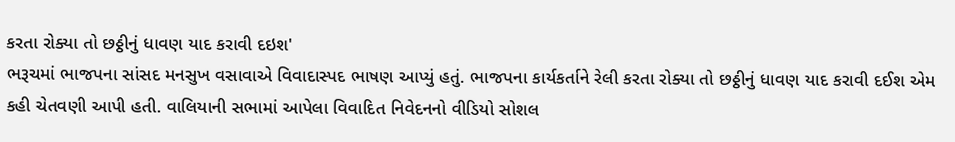કરતા રોક્યા તો છઠ્ઠીનું ધાવણ યાદ કરાવી દઇશ'
ભરૂચમાં ભાજપના સાંસદ મનસુખ વસાવાએ વિવાદાસ્પદ ભાષણ આપ્યું હતું. ભાજપના કાર્યકર્તાને રેલી કરતા રોક્યા તો છઠ્ઠીનું ધાવણ યાદ કરાવી દઈશ એમ કહી ચેતવણી આપી હતી. વાલિયાની સભામાં આપેલા વિવાદિત નિવેદનનો વીડિયો સોશલ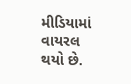મીડિયામાં વાયરલ થયો છે.